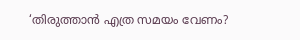‘തിരുത്താന്‍ എത്ര സമയം വേണം?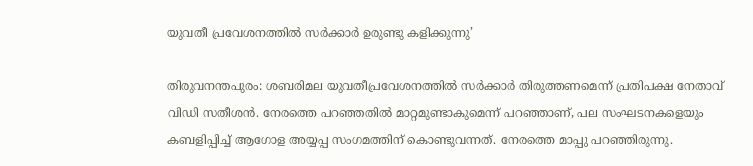യുവതീ പ്രവേശനത്തില്‍ സര്‍ക്കാര്‍ ഉരുണ്ടു കളിക്കുന്നു’

തിരുവനന്തപുരം: ശബരിമല യുവതീപ്രവേശനത്തില്‍ സര്‍ക്കാര്‍ തിരുത്തണമെന്ന് പ്രതിപക്ഷ നേതാവ് വിഡി സതീശന്‍. നേരത്തെ പറഞ്ഞതില്‍ മാറ്റമുണ്ടാകുമെന്ന് പറഞ്ഞാണ്, പല സംഘടനകളെയും കബളിപ്പിച്ച് ആഗോള അയ്യപ്പ സംഗമത്തിന് കൊണ്ടുവന്നത്. നേരത്തെ മാപ്പു പറഞ്ഞിരുന്നു.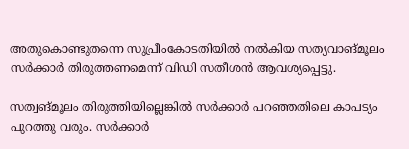അതുകൊണ്ടുതന്നെ സുപ്രീംകോടതിയില്‍ നല്‍കിയ സത്യവാങ്മൂലം സര്‍ക്കാര്‍ തിരുത്തണമെന്ന് വിഡി സതീശന്‍ ആവശ്യപ്പെട്ടു.

സത്വങ്മൂലം തിരുത്തിയില്ലെങ്കില്‍ സര്‍ക്കാര്‍ പറഞ്ഞതിലെ കാപട്യം പുറത്തു വരും. സര്‍ക്കാര്‍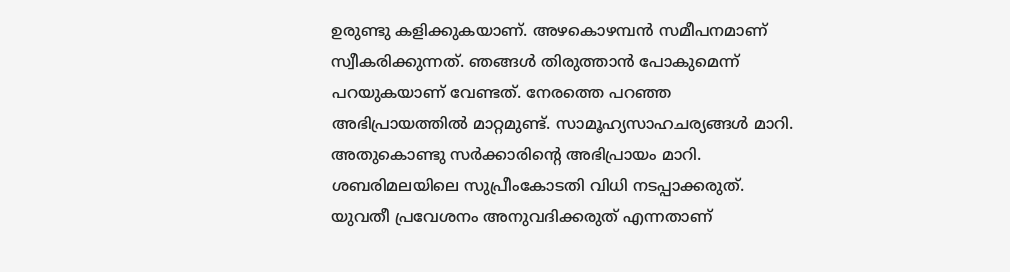ഉരുണ്ടു കളിക്കുകയാണ്. അഴകൊഴമ്പന്‍ സമീപനമാണ് സ്വീകരിക്കുന്നത്. ഞങ്ങള്‍ തിരുത്താന്‍ പോകുമെന്ന് പറയുകയാണ് വേണ്ടത്. നേരത്തെ പറഞ്ഞ അഭിപ്രായത്തില്‍ മാറ്റമുണ്ട്. സാമൂഹ്യസാഹചര്യങ്ങള്‍ മാറി. അതുകൊണ്ടു സര്‍ക്കാരിന്റെ അഭിപ്രായം മാറി. ശബരിമലയിലെ സുപ്രീംകോടതി വിധി നടപ്പാക്കരുത്. യുവതീ പ്രവേശനം അനുവദിക്കരുത് എന്നതാണ്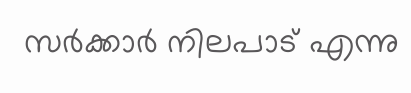സര്‍ക്കാര്‍ നിലപാട് എന്നു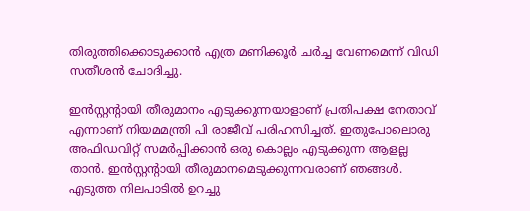തിരുത്തിക്കൊടുക്കാന്‍ എത്ര മണിക്കൂര്‍ ചര്‍ച്ച വേണമെന്ന് വിഡി സതീശന്‍ ചോദിച്ചു.

ഇന്‍സ്റ്റന്റായി തീരുമാനം എടുക്കുന്നയാളാണ് പ്രതിപക്ഷ നേതാവ് എന്നാണ് നിയമമന്ത്രി പി രാജീവ് പരിഹസിച്ചത്. ഇതുപോലൊരു അഫിഡവിറ്റ് സമര്‍പ്പിക്കാന്‍ ഒരു കൊല്ലം എടുക്കുന്ന ആളല്ല താന്‍. ഇന്‍സ്റ്റന്റായി തീരുമാനമെടുക്കുന്നവരാണ് ഞങ്ങള്‍. എടുത്ത നിലപാടില്‍ ഉറച്ചു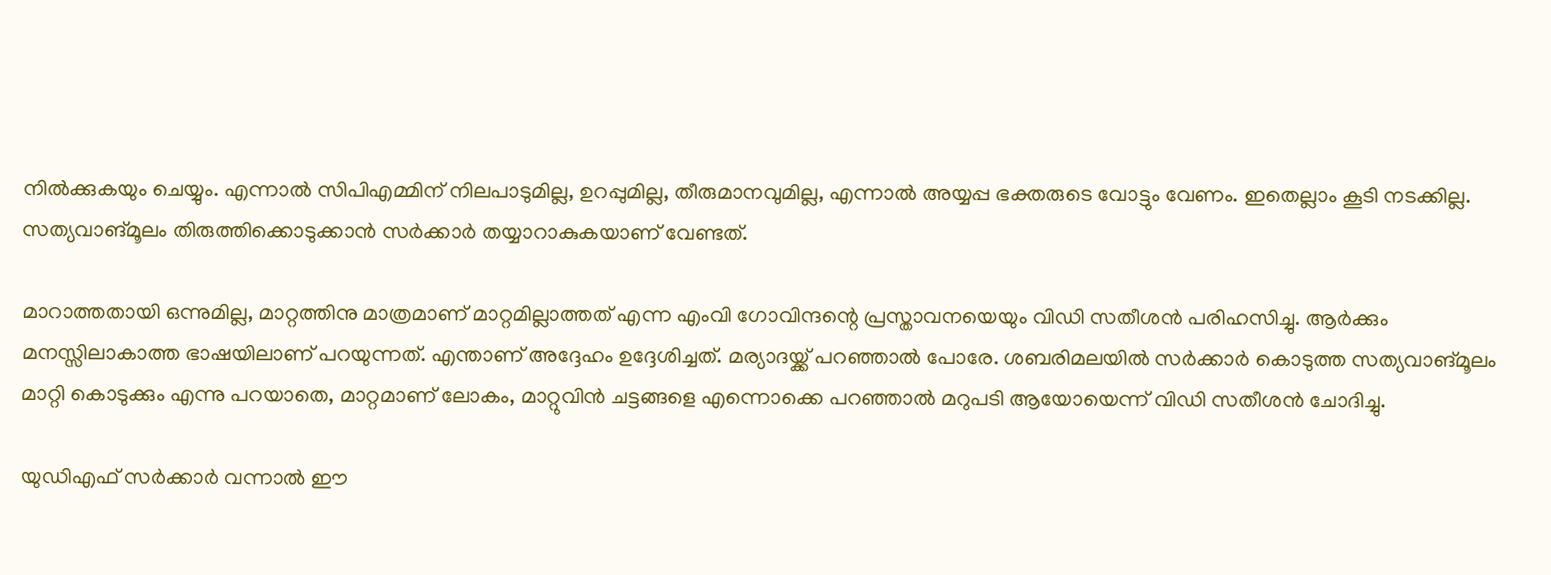നില്‍ക്കുകയും ചെയ്യും. എന്നാല്‍ സിപിഎമ്മിന് നിലപാടുമില്ല, ഉറപ്പുമില്ല, തീരുമാനവുമില്ല, എന്നാല്‍ അയ്യപ്പ ഭക്തരുടെ വോട്ടും വേണം. ഇതെല്ലാം കൂടി നടക്കില്ല. സത്യവാങ്മൂലം തിരുത്തിക്കൊടുക്കാന്‍ സര്‍ക്കാര്‍ തയ്യാറാകുകയാണ് വേണ്ടത്.

മാറാത്തതായി ഒന്നുമില്ല, മാറ്റത്തിനു മാത്രമാണ് മാറ്റമില്ലാത്തത് എന്ന എംവി ഗോവിന്ദന്റെ പ്രസ്താവനയെയും വിഡി സതീശന്‍ പരിഹസിച്ചു. ആര്‍ക്കും മനസ്സിലാകാത്ത ഭാഷയിലാണ് പറയുന്നത്. എന്താണ് അദ്ദേഹം ഉദ്ദേശിച്ചത്. മര്യാദയ്ക്ക് പറഞ്ഞാല്‍ പോരേ. ശബരിമലയില്‍ സര്‍ക്കാര്‍ കൊടുത്ത സത്യവാങ്മൂലം മാറ്റി കൊടുക്കും എന്നു പറയാതെ, മാറ്റമാണ് ലോകം, മാറ്റുവിന്‍ ചട്ടങ്ങളെ എന്നൊക്കെ പറഞ്ഞാല്‍ മറുപടി ആയോയെന്ന് വിഡി സതീശന്‍ ചോദിച്ചു.

യുഡിഎഫ് സർക്കാർ വന്നാൽ ഈ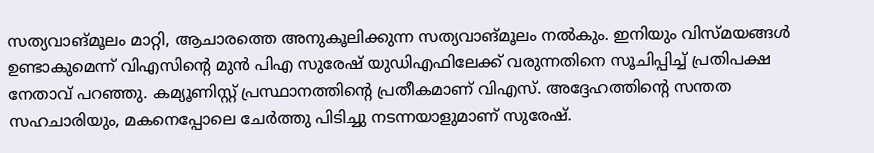സത്യവാങ്മൂലം മാറ്റി, ആചാരത്തെ അനുകൂലിക്കുന്ന സത്യവാങ്മൂലം നൽകും. ഇനിയും വിസ്മയങ്ങള്‍ ഉണ്ടാകുമെന്ന് വിഎസിന്റെ മുന്‍ പിഎ സുരേഷ് യുഡിഎഫിലേക്ക് വരുന്നതിനെ സൂചിപ്പിച്ച് പ്രതിപക്ഷ നേതാവ് പറഞ്ഞു. കമ്യൂണിസ്റ്റ് പ്രസ്ഥാനത്തിന്റെ പ്രതീകമാണ് വിഎസ്. അദ്ദേഹത്തിന്റെ സന്തത സഹചാരിയും, മകനെപ്പോലെ ചേര്‍ത്തു പിടിച്ചു നടന്നയാളുമാണ് സുരേഷ്.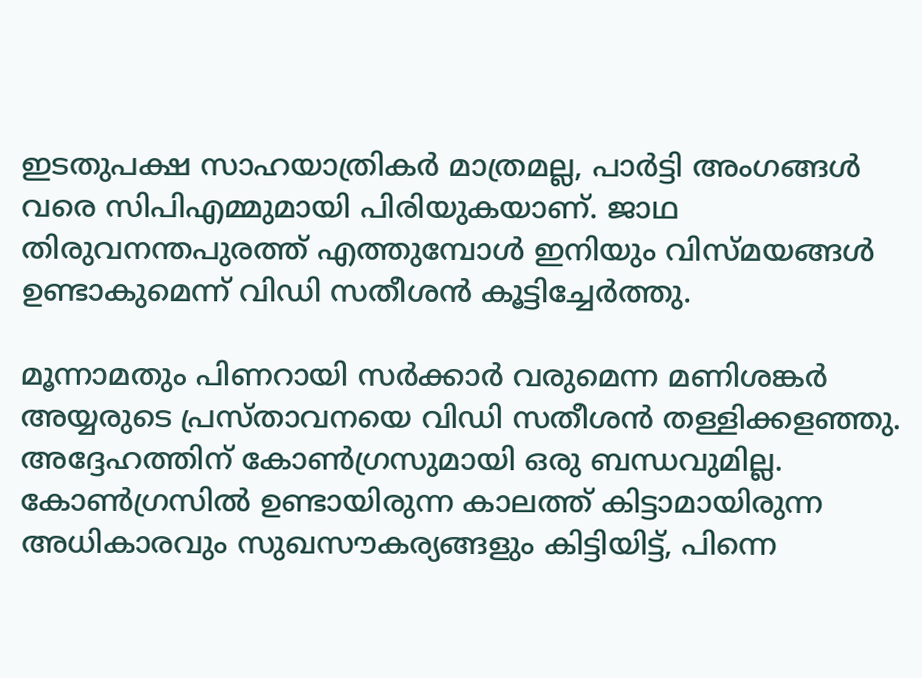ഇടതുപക്ഷ സാഹയാത്രികര്‍ മാത്രമല്ല, പാര്‍ട്ടി അംഗങ്ങള്‍ വരെ സിപിഎമ്മുമായി പിരിയുകയാണ്. ജാഥ തിരുവനന്തപുരത്ത് എത്തുമ്പോള്‍ ഇനിയും വിസ്മയങ്ങള്‍ ഉണ്ടാകുമെന്ന് വിഡി സതീശന്‍ കൂട്ടിച്ചേര്‍ത്തു.

മൂന്നാമതും പിണറായി സര്‍ക്കാര്‍ വരുമെന്ന മണിശങ്കര്‍ അയ്യരുടെ പ്രസ്താവനയെ വിഡി സതീശന്‍ തള്ളിക്കളഞ്ഞു. അദ്ദേഹത്തിന് കോണ്‍ഗ്രസുമായി ഒരു ബന്ധവുമില്ല. കോണ്‍ഗ്രസില്‍ ഉണ്ടായിരുന്ന കാലത്ത് കിട്ടാമായിരുന്ന അധികാരവും സുഖസൗകര്യങ്ങളും കിട്ടിയിട്ട്, പിന്നെ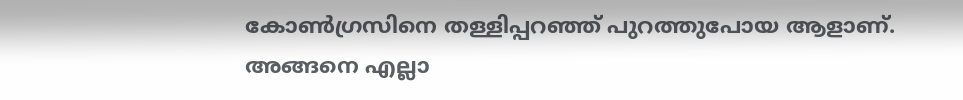കോണ്‍ഗ്രസിനെ തള്ളിപ്പറഞ്ഞ് പുറത്തുപോയ ആളാണ്. അങ്ങനെ എല്ലാ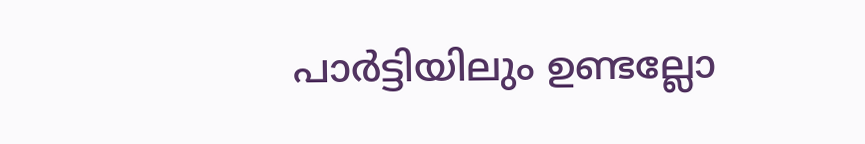പാര്‍ട്ടിയിലും ഉണ്ടല്ലോ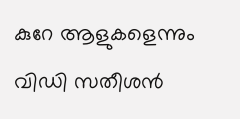കുറേ ആളുകളെന്നും വിഡി സതീശന്‍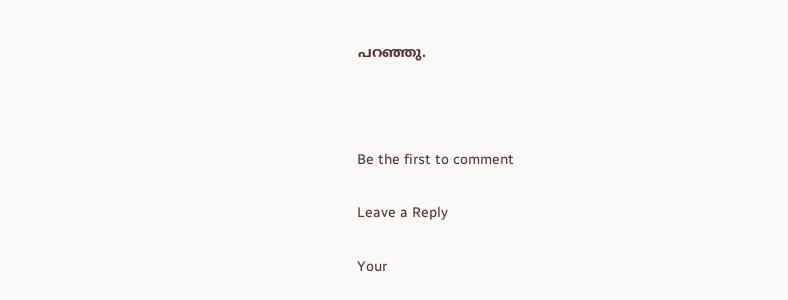പറഞ്ഞു.



Be the first to comment

Leave a Reply

Your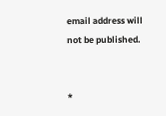email address will not be published.


*